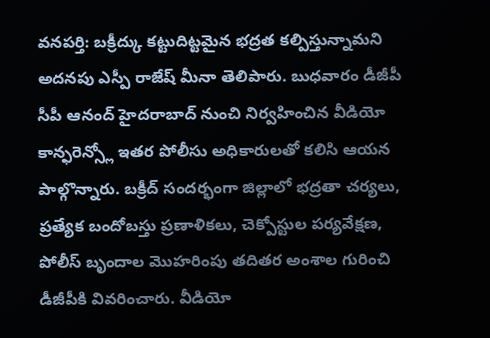వనపర్తి: బక్రీద్కు కట్టుదిట్టమైన భద్రత కల్పిస్తున్నామని అదనపు ఎస్పీ రాజేష్ మీనా తెలిపారు. బుధవారం డీజీపీ సీపీ ఆనంద్ హైదరాబాద్ నుంచి నిర్వహించిన వీడియో కాన్ఫరెన్స్లో ఇతర పోలీసు అధికారులతో కలిసి ఆయన పాల్గొన్నారు. బక్రీద్ సందర్భంగా జిల్లాలో భద్రతా చర్యలు, ప్రత్యేక బందోబస్తు ప్రణాళికలు, చెక్పోస్టుల పర్యవేక్షణ, పోలీస్ బృందాల మొహరింపు తదితర అంశాల గురించి డీజీపీకి వివరించారు. వీడియో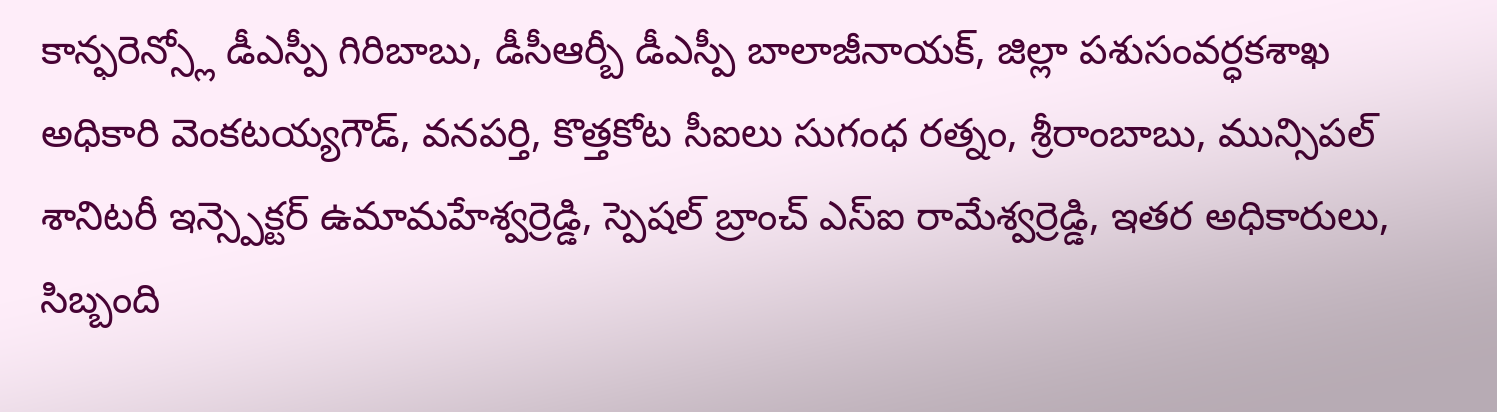కాన్ఫరెన్స్లో డీఎస్పీ గిరిబాబు, డీసీఆర్బీ డీఎస్పీ బాలాజీనాయక్, జిల్లా పశుసంవర్ధకశాఖ అధికారి వెంకటయ్యగౌడ్, వనపర్తి, కొత్తకోట సీఐలు సుగంధ రత్నం, శ్రీరాంబాబు, మున్సిపల్ శానిటరీ ఇన్స్పెక్టర్ ఉమామహేశ్వర్రెడ్డి, స్పెషల్ బ్రాంచ్ ఎస్ఐ రామేశ్వర్రెడ్డి, ఇతర అధికారులు, సిబ్బంది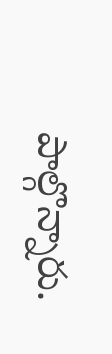పాల్గొన్నారు.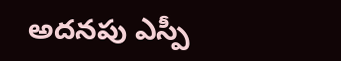అదనపు ఎస్పీ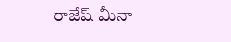రాజేష్ మీనా